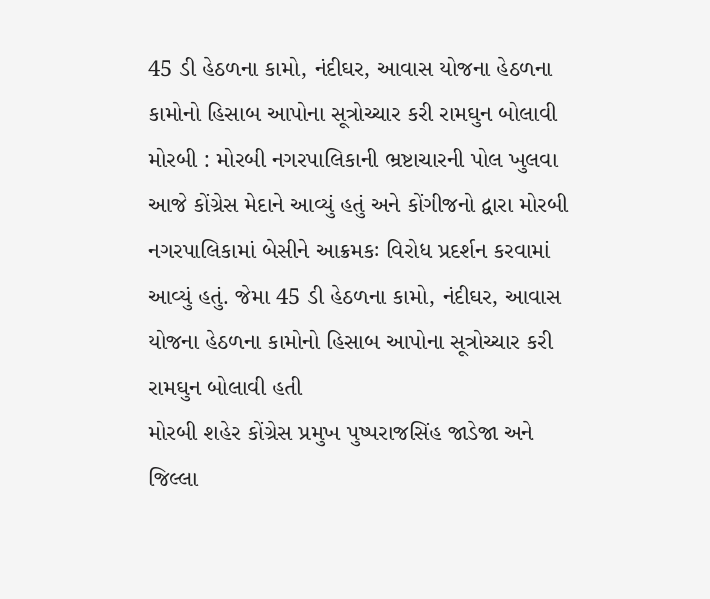45 ડી હેઠળના કામો, નંદીઘર, આવાસ યોજના હેઠળના કામોનો હિસાબ આપોના સૂત્રોચ્ચાર કરી રામઘુન બોલાવી
મોરબી : મોરબી નગરપાલિકાની ભ્રષ્ટાચારની પોલ ખુલવા આજે કોંગ્રેસ મેદાને આવ્યું હતું અને કોંગીજનો દ્વારા મોરબી નગરપાલિકામાં બેસીને આક્રમકઃ વિરોધ પ્રદર્શન કરવામાં આવ્યું હતું. જેમા 45 ડી હેઠળના કામો, નંદીઘર, આવાસ યોજના હેઠળના કામોનો હિસાબ આપોના સૂત્રોચ્ચાર કરી રામઘુન બોલાવી હતી
મોરબી શહેર કોંગ્રેસ પ્રમુખ પુષ્પરાજસિંહ જાડેજા અને જિલ્લા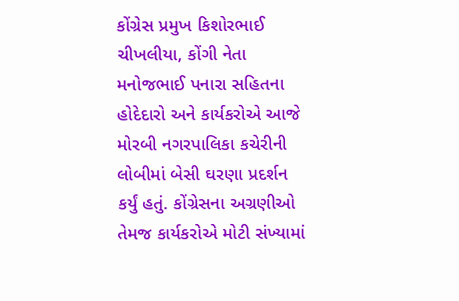કોંગ્રેસ પ્રમુખ કિશોરભાઈ ચીખલીયા, કોંગી નેતા મનોજભાઈ પનારા સહિતના હોદેદારો અને કાર્યકરોએ આજે મોરબી નગરપાલિકા કચેરીની લોબીમાં બેસી ઘરણા પ્રદર્શન કર્યું હતું. કોંગ્રેસના અગ્રણીઓ તેમજ કાર્યકરોએ મોટી સંખ્યામાં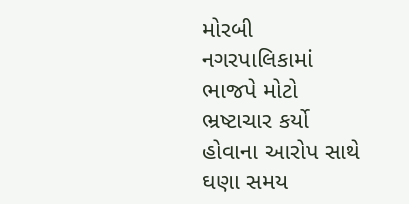મોરબી નગરપાલિકામાં ભાજપે મોટો ભ્રષ્ટાચાર કર્યો હોવાના આરોપ સાથે ઘણા સમય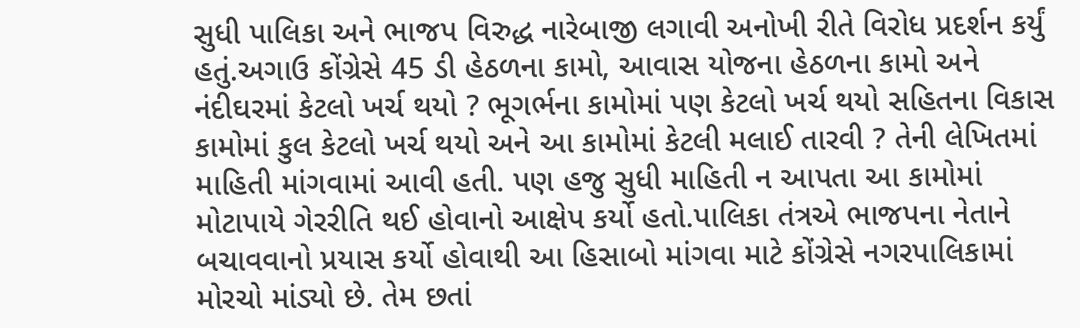સુધી પાલિકા અને ભાજપ વિરુદ્ધ નારેબાજી લગાવી અનોખી રીતે વિરોધ પ્રદર્શન કર્યું હતું.અગાઉ કોંગ્રેસે 45 ડી હેઠળના કામો, આવાસ યોજના હેઠળના કામો અને નંદીઘરમાં કેટલો ખર્ચ થયો ? ભૂગર્ભના કામોમાં પણ કેટલો ખર્ચ થયો સહિતના વિકાસ કામોમાં કુલ કેટલો ખર્ચ થયો અને આ કામોમાં કેટલી મલાઈ તારવી ? તેની લેખિતમાં માહિતી માંગવામાં આવી હતી. પણ હજુ સુધી માહિતી ન આપતા આ કામોમાં મોટાપાયે ગેરરીતિ થઈ હોવાનો આક્ષેપ કર્યો હતો.પાલિકા તંત્રએ ભાજપના નેતાને બચાવવાનો પ્રયાસ કર્યો હોવાથી આ હિસાબો માંગવા માટે કોંગ્રેસે નગરપાલિકામાં મોરચો માંડ્યો છે. તેમ છતાં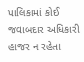પાલિકામાં કોઈ જવાબદાર અધિકારી હાજર ન રહેતા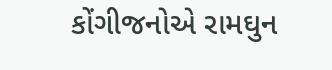કોંગીજનોએ રામઘુન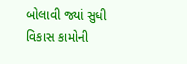બોલાવી જ્યાં સુધી વિકાસ કામોની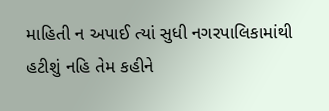માહિતી ન અપાઈ ત્યાં સુધી નગરપાલિકામાંથી હટીશું નહિ તેમ કહીને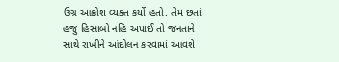ઉગ્ર આક્રોશ વ્યક્ત કર્યો હતો. તેમ છતાં હજુ હિસાબો નહિ અપાઈ તો જનતાને સાથે રાખીને આંદોલન કરવામાં આવશે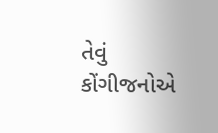તેવું કોંગીજનોએ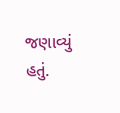જણાવ્યું હતું.